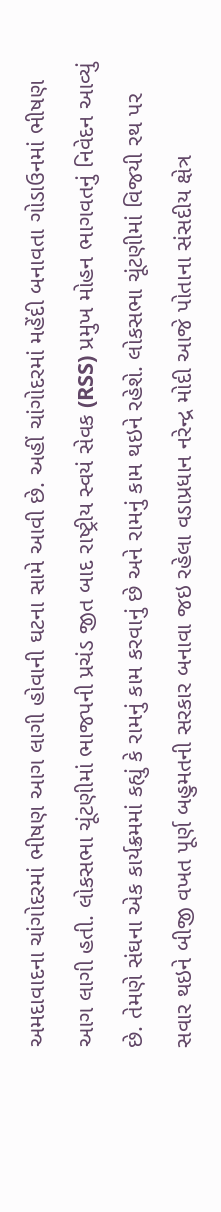અમદાવાદના ચાંગોદરમાં ભીષણ આગ લાગી હોવાની ઘટના સામે આવી છે. અહીં ચાંગોદરમાં મહેંદી બનાવતા ગોડાઉનમાં ભીષણ આગ લાગી હતી. લોકસભા ચૂંટણીમાં ભાજપની પ્રચંડ જીત બાદ રાષ્ટ્રીય સ્વયં સેવક (RSS) પ્રમુખ મોહન ભાગવતનું નિવેદન આવ્યું છે. તેમણે સંઘના એક કાર્યક્રમમાં કહ્યું કે રામનું કામ કરવાનું છે અને રામનું કામ થઇને રહેશે. લોકસભા ચૂંટણીમાં વિજયી રથ પર સવાર થઇને બીજી વખત પૂર્ણ બહુમતની સરકાર બનાવા જઇ રહેલા વડાપ્રધાન નરેન્દ્ર મોદી આજે પોતાના સંસદીય ક્ષેત્ર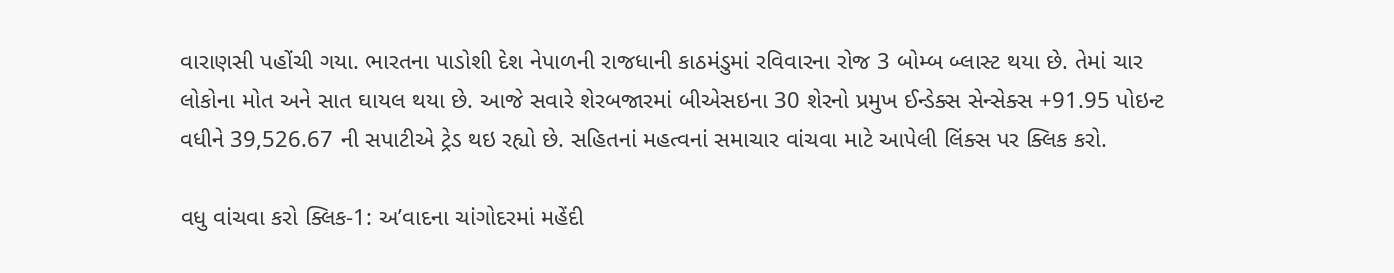વારાણસી પહોંચી ગયા. ભારતના પાડોશી દેશ નેપાળની રાજધાની કાઠમંડુમાં રવિવારના રોજ 3 બોમ્બ બ્લાસ્ટ થયા છે. તેમાં ચાર લોકોના મોત અને સાત ઘાયલ થયા છે. આજે સવારે શેરબજારમાં બીએસઇના 30 શેરનો પ્રમુખ ઈન્ડેક્સ સેન્સેક્સ +91.95 પોઇન્ટ વધીને 39,526.67 ની સપાટીએ ટ્રેડ થઇ રહ્યો છે. સહિતનાં મહત્વનાં સમાચાર વાંચવા માટે આપેલી લિંક્સ પર ક્લિક કરો.

વધુ વાંચવા કરો ક્લિક-1: અ’વાદના ચાંગોદરમાં મહેંદી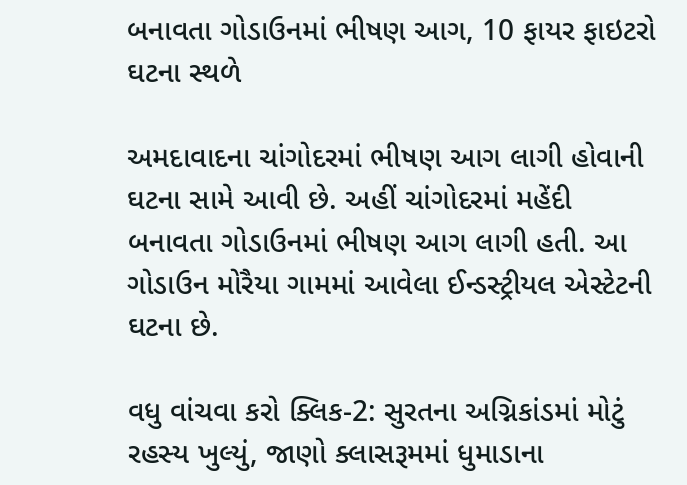બનાવતા ગોડાઉનમાં ભીષણ આગ, 10 ફાયર ફાઇટરો ઘટના સ્થળે

અમદાવાદના ચાંગોદરમાં ભીષણ આગ લાગી હોવાની ઘટના સામે આવી છે. અહીં ચાંગોદરમાં મહેંદી બનાવતા ગોડાઉનમાં ભીષણ આગ લાગી હતી. આ ગોડાઉન મોરૈયા ગામમાં આવેલા ઈન્ડસ્ટ્રીયલ એસ્ટેટની ઘટના છે.

વધુ વાંચવા કરો ક્લિક-2: સુરતના અગ્નિકાંડમાં મોટું રહસ્ય ખુલ્યું, જાણો ક્લાસરૂમમાં ધુમાડાના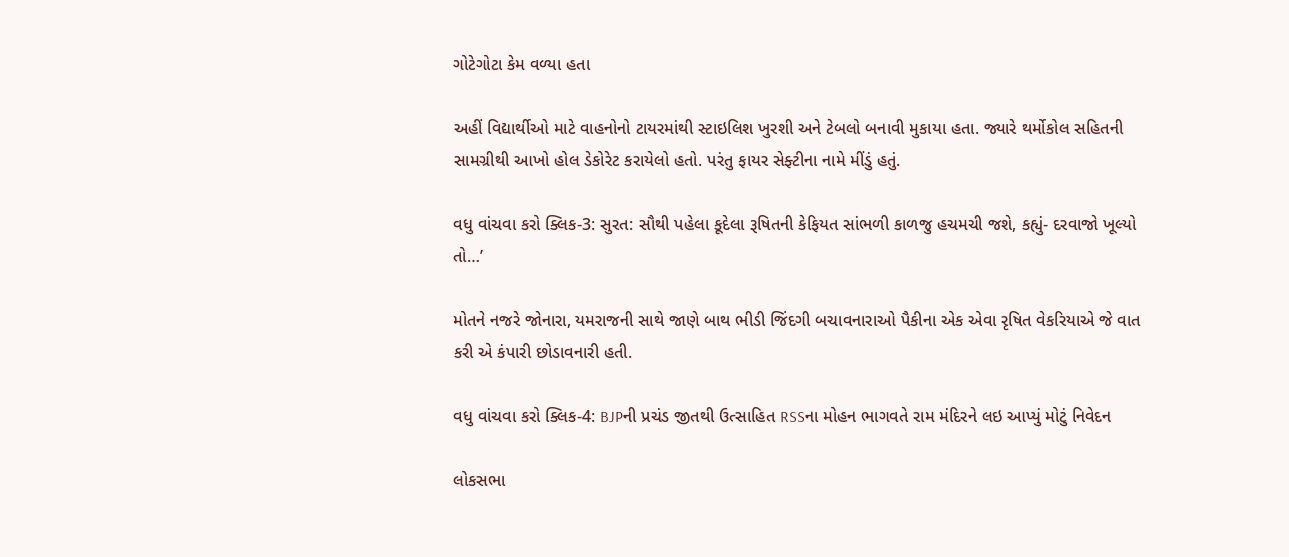ગોટેગોટા કેમ વળ્યા હતા

અહીં વિદ્યાર્થીઓ માટે વાહનોનો ટાયરમાંથી સ્ટાઇલિશ ખુરશી અને ટેબલો બનાવી મુકાયા હતા. જ્યારે થર્મોકોલ સહિતની સામગ્રીથી આખો હોલ ડેકોરેટ કરાયેલો હતો. પરંતુ ફાયર સેફ્ટીના નામે મીંડું હતું.

વધુ વાંચવા કરો ક્લિક-3: સુરત: સૌથી પહેલા કૂદેલા રૂષિતની કેફિયત સાંભળી કાળજુ હચમચી જશે, કહ્યું- દરવાજો ખૂલ્યો તો…’

મોતને નજરે જોનારા, યમરાજની સાથે જાણે બાથ ભીડી જિંદગી બચાવનારાઓ પૈકીના એક એવા રૃષિત વેકરિયાએ જે વાત કરી એ કંપારી છોડાવનારી હતી.

વધુ વાંચવા કરો ક્લિક-4: BJPની પ્રચંડ જીતથી ઉત્સાહિત RSSના મોહન ભાગવતે રામ મંદિરને લઇ આપ્યું મોટું નિવેદન

લોકસભા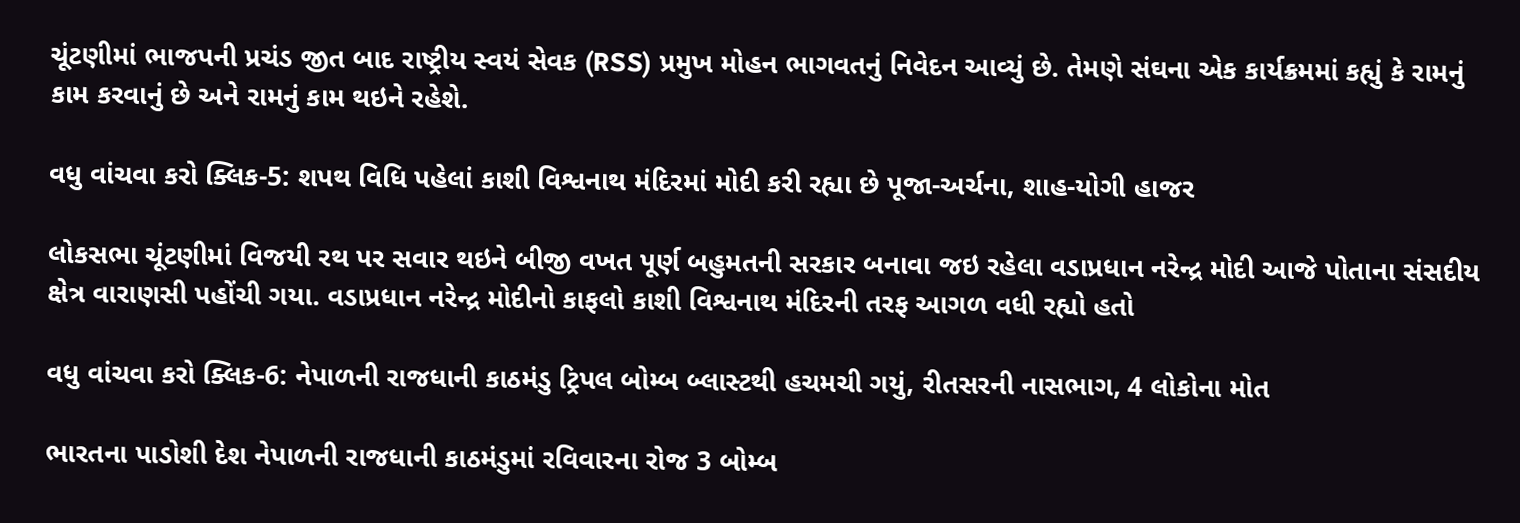ચૂંટણીમાં ભાજપની પ્રચંડ જીત બાદ રાષ્ટ્રીય સ્વયં સેવક (RSS) પ્રમુખ મોહન ભાગવતનું નિવેદન આવ્યું છે. તેમણે સંઘના એક કાર્યક્રમમાં કહ્યું કે રામનું કામ કરવાનું છે અને રામનું કામ થઇને રહેશે.

વધુ વાંચવા કરો ક્લિક-5: શપથ વિધિ પહેલાં કાશી વિશ્વનાથ મંદિરમાં મોદી કરી રહ્યા છે પૂજા-અર્ચના, શાહ-યોગી હાજર

લોકસભા ચૂંટણીમાં વિજયી રથ પર સવાર થઇને બીજી વખત પૂર્ણ બહુમતની સરકાર બનાવા જઇ રહેલા વડાપ્રધાન નરેન્દ્ર મોદી આજે પોતાના સંસદીય ક્ષેત્ર વારાણસી પહોંચી ગયા. વડાપ્રધાન નરેન્દ્ર મોદીનો કાફલો કાશી વિશ્વનાથ મંદિરની તરફ આગળ વધી રહ્યો હતો

વધુ વાંચવા કરો ક્લિક-6: નેપાળની રાજધાની કાઠમંડુ ટ્રિપલ બોમ્બ બ્લાસ્ટથી હચમચી ગયું, રીતસરની નાસભાગ, 4 લોકોના મોત

ભારતના પાડોશી દેશ નેપાળની રાજધાની કાઠમંડુમાં રવિવારના રોજ 3 બોમ્બ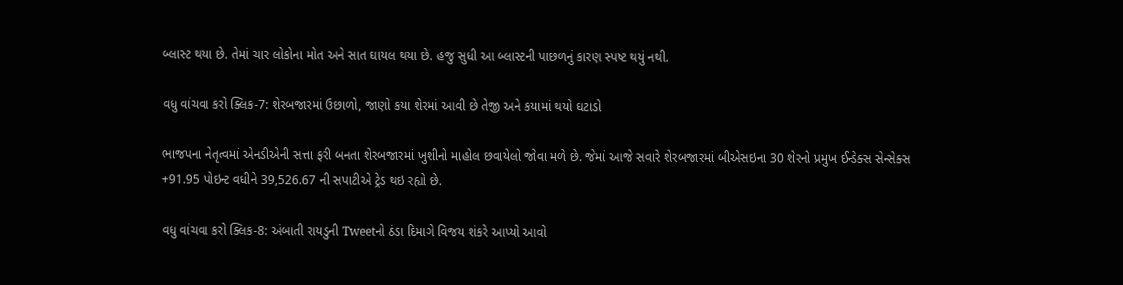બ્લાસ્ટ થયા છે. તેમાં ચાર લોકોના મોત અને સાત ઘાયલ થયા છે. હજુ સુધી આ બ્લાસ્ટની પાછળનું કારણ સ્પષ્ટ થયું નથી.

વધુ વાંચવા કરો ક્લિક-7: શેરબજારમાં ઉછાળો, જાણો કયા શેરમાં આવી છે તેજી અને કયામાં થયો ઘટાડો

ભાજપના નેતૃત્વમાં એનડીએની સત્તા ફરી બનતા શેરબજારમાં ખુશીનો માહોલ છવાયેલો જોવા મળે છે. જેમાં આજે સવારે શેરબજારમાં બીએસઇના 30 શેરનો પ્રમુખ ઈન્ડેક્સ સેન્સેક્સ +91.95 પોઇન્ટ વધીને 39,526.67 ની સપાટીએ ટ્રેડ થઇ રહ્યો છે.

વધુ વાંચવા કરો ક્લિક-8: અંબાતી રાયડુની Tweetનો ઠંડા દિમાગે વિજય શંકરે આપ્યો આવો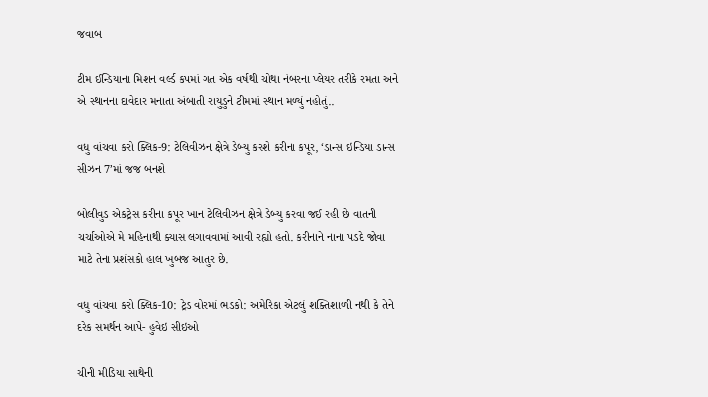જવાબ

ટીમ ઈન્ડિયાના મિશન વર્લ્ડ કપમાં ગત એક વર્ષથી ચોથા નંબરના પ્લેયર તરીકે રમતા અને એ સ્થાનના દાવેદાર મનાતા અંબાતી રાયુડુને ટીમમાં સ્થાન મળ્યું નહોતું..

વધુ વાંચવા કરો ક્લિક-9: ટેલિવીઝન ક્ષેત્રે ડેબ્યુ કરશે કરીના કપૂર, ‘ડાન્સ ઇન્ડિયા ડાન્સ સીઝન 7’માં જજ બનશે

બોલીવુડ એકટ્રેસ કરીના કપૂર ખાન ટેલિવીઝન ક્ષેત્રે ડેબ્યુ કરવા જઈ રહી છે વાતની ચર્ચાઓએ મે મહિનાથી ક્યાસ લગાવવામાં આવી રહ્યો હતો. કરીનાને નાના પડદે જોવા માટે તેના પ્રશંસકો હાલ ખુબજ આતુર છે.

વધુ વાંચવા કરો ક્લિક-10: ટ્રેડ વોરમાં ભડકો: અમેરિકા એટલું શક્તિશાળી નથી કે તેને દરેક સમર્થન આપે- હુવેઇ સીઇઓ

ચીની મીડિયા સાથેની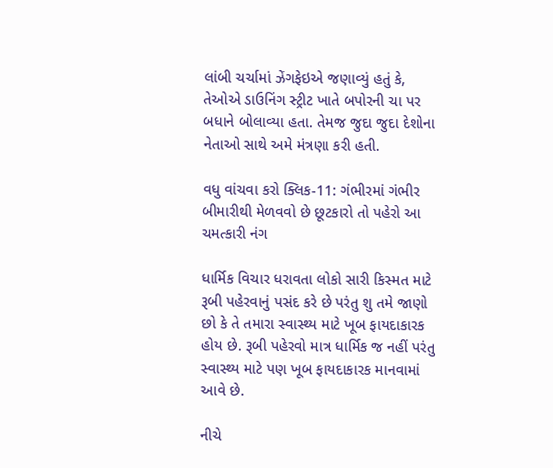લાંબી ચર્ચામાં ઝેંગફેઇએ જણાવ્યું હતું કે, તેઓએ ડાઉનિંગ સ્ટ્રીટ ખાતે બપોરની ચા પર બધાને બોલાવ્યા હતા. તેમજ જુદા જુદા દેશોના નેતાઓ સાથે અમે મંત્રણા કરી હતી.

વધુ વાંચવા કરો ક્લિક-11: ગંભીરમાં ગંભીર બીમારીથી મેળવવો છે છૂટકારો તો પહેરો આ ચમત્કારી નંગ

ધાર્મિક વિચાર ધરાવતા લોકો સારી કિસ્મત માટે રૂબી પહેરવાનું પસંદ કરે છે પરંતુ શુ તમે જાણો છો કે તે તમારા સ્વાસ્થ્ય માટે ખૂબ ફાયદાકારક હોય છે. રૂબી પહેરવો માત્ર ધાર્મિક જ નહીં પરંતુ સ્વાસ્થ્ય માટે પણ ખૂબ ફાયદાકારક માનવામાં આવે છે.

નીચે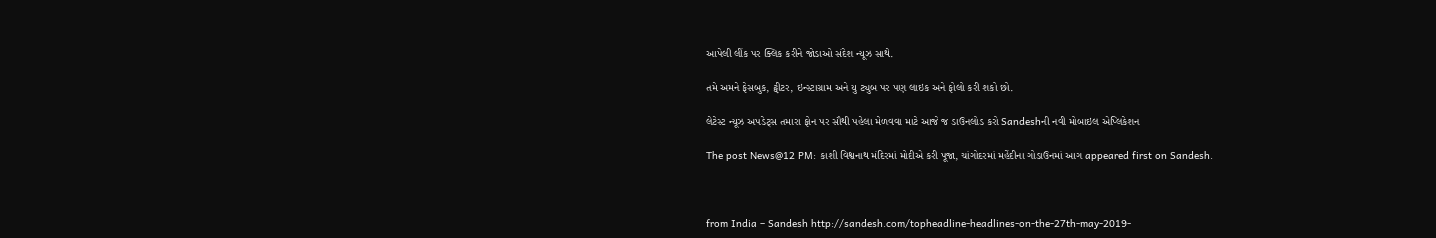આપેલી લીંક પર ક્લિક કરીને જોડાઓ સંદેશ ન્યૂઝ સાથે.

તમે અમને ફેસબુક, ટ્વીટર, ઇન્સ્ટાગ્રામ અને યુ ટ્યુબ પર પણ લાઇક અને ફોલો કરી શકો છો.

લેટેસ્ટ ન્યૂઝ અપડેટ્સ તમારા ફોન પર સૌથી પહેલા મેળવવા માટે આજે જ ડાઉનલોડ કરો Sandeshની નવી મોબાઇલ એપ્લિકેશન

The post News@12 PM: કાશી વિશ્વનાથ મંદિરમાં મોદીએ કરી પૂજા, ચાંગોદરમાં મહેંદીના ગોડાઉનમાં આગ appeared first on Sandesh.



from India – Sandesh http://sandesh.com/topheadline-headlines-on-the-27th-may-2019-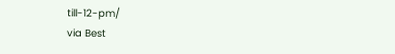till-12-pm/
via Best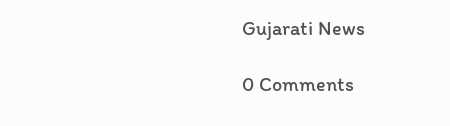Gujarati News

0 Comments